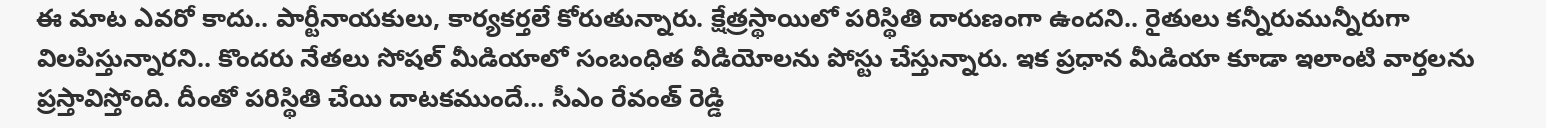ఈ మాట ఎవరో కాదు.. పార్టీనాయకులు, కార్యకర్తలే కోరుతున్నారు. క్షేత్రస్థాయిలో పరిస్థితి దారుణంగా ఉందని.. రైతులు కన్నీరుమున్నీరుగా విలపిస్తున్నారని.. కొందరు నేతలు సోషల్ మీడియాలో సంబంధిత వీడియోలను పోస్టు చేస్తున్నారు. ఇక ప్రధాన మీడియా కూడా ఇలాంటి వార్తలను ప్రస్తావిస్తోంది. దీంతో పరిస్థితి చేయి దాటకముందే… సీఎం రేవంత్ రెడ్డి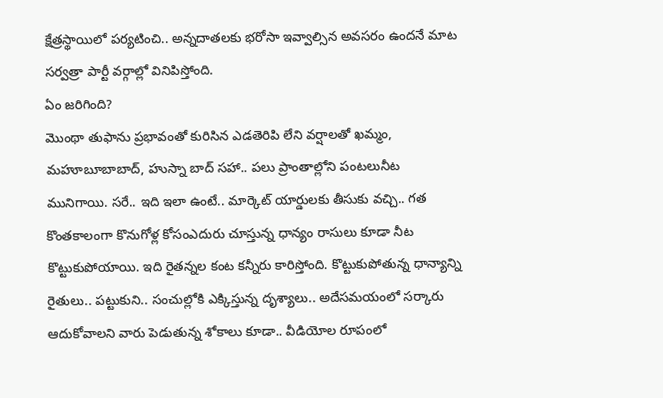క్షేత్రస్థాయిలో పర్యటించి.. అన్నదాతలకు భరోసా ఇవ్వాల్సిన అవసరం ఉందనే మాట సర్వత్రా పార్టీ వర్గాల్లో వినిపిస్తోంది.
ఏం జరిగింది?
మొంథా తుఫాను ప్రభావంతో కురిసిన ఎడతెరిపి లేని వర్షాలతో ఖమ్మం, మహూబూబాబాద్, హుస్నా బాద్ సహా.. పలు ప్రాంతాల్లోని పంటలునీట మునిగాయి. సరే.. ఇది ఇలా ఉంటే.. మార్కెట్ యార్డులకు తీసుకు వచ్చి.. గత కొంతకాలంగా కొనుగోళ్ల కోసంఎదురు చూస్తున్న ధాన్యం రాసులు కూడా నీట కొట్టుకుపోయాయి. ఇది రైతన్నల కంట కన్నీరు కారిస్తోంది. కొట్టుకుపోతున్న ధాన్యాన్ని రైతులు.. పట్టుకుని.. సంచుల్లోకి ఎక్కిస్తున్న దృశ్యాలు.. అదేసమయంలో సర్కారు ఆదుకోవాలని వారు పెడుతున్న శోకాలు కూడా.. వీడియోల రూపంలో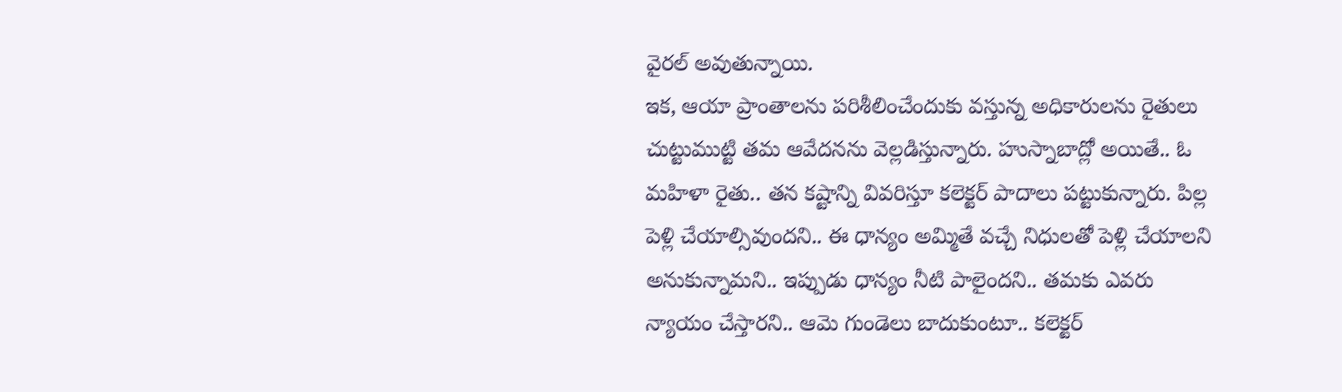వైరల్ అవుతున్నాయి.
ఇక, ఆయా ప్రాంతాలను పరిశీలించేందుకు వస్తున్న అధికారులను రైతులు చుట్టుముట్టి తమ ఆవేదనను వెల్లడిస్తున్నారు. హుస్నాబాద్లో అయితే.. ఓ మహిళా రైతు.. తన కష్టాన్ని వివరిస్తూ కలెక్టర్ పాదాలు పట్టుకున్నారు. పిల్ల పెళ్లి చేయాల్సివుందని.. ఈ ధాన్యం అమ్మితే వచ్చే నిధులతో పెళ్లి చేయాలని అనుకున్నామని.. ఇప్పుడు ధాన్యం నీటి పాలైందని.. తమకు ఎవరు న్యాయం చేస్తారని.. ఆమె గుండెలు బాదుకుంటూ.. కలెక్టర్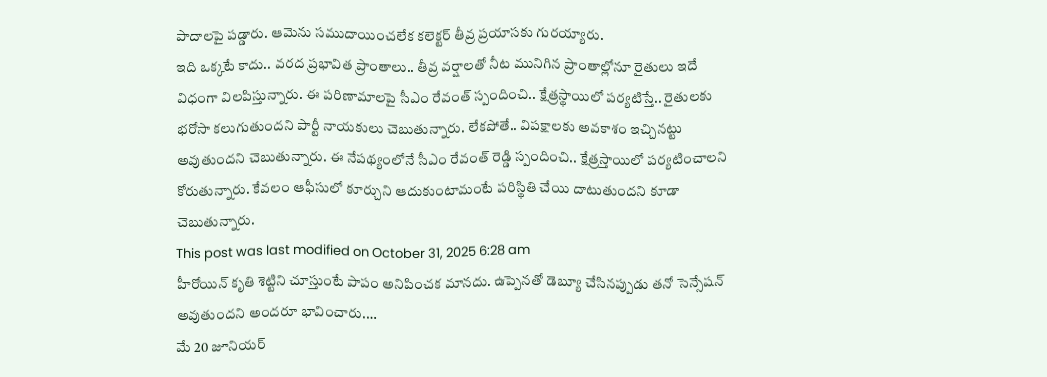పాదాలపై పడ్డారు. ఆమెను సముదాయించలేక కలెక్టర్ తీవ్ర ప్రయాసకు గురయ్యారు.
ఇది ఒక్కటే కాదు.. వరద ప్రభావిత ప్రాంతాలు.. తీవ్ర వర్షాలతో నీట మునిగిన ప్రాంతాల్లోనూ రైతులు ఇదే విధంగా విలపిస్తున్నారు. ఈ పరిణామాలపై సీఎం రేవంత్ స్పందించి.. క్షేత్రస్థాయిలో పర్యటిస్తే.. రైతులకు భరోసా కలుగుతుందని పార్టీ నాయకులు చెబుతున్నారు. లేకపోతే.. విపక్షాలకు అవకాశం ఇచ్చినట్టు అవుతుందని చెబుతున్నారు. ఈ నేపథ్యంలోనే సీఎం రేవంత్ రెడ్డి స్పందించి.. క్షేత్రస్తాయిలో పర్యటించాలని కోరుతున్నారు. కేవలం ఆఫీసులో కూర్చుని ఆదుకుంటామంటే పరిస్థితి చేయి దాటుతుందని కూడా చెబుతున్నారు.
This post was last modified on October 31, 2025 6:28 am
హీరోయిన్ కృతి శెట్టిని చూస్తుంటే పాపం అనిపించక మానదు. ఉప్పెనతో డెబ్యూ చేసినప్పుడు తనో సెన్సేషన్ అవుతుందని అందరూ భావించారు.…
మే 20 జూనియర్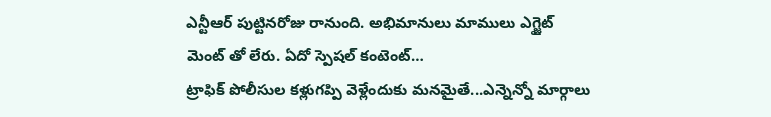ఎన్టీఆర్ పుట్టినరోజు రానుంది. అభిమానులు మాములు ఎగ్జైట్ మెంట్ తో లేరు. ఏదో స్పెషల్ కంటెంట్…
ట్రాఫిక్ పోలీసుల కళ్లుగప్పి వెళ్లేందుకు మనమైతే...ఎన్నెన్నో మార్గాలు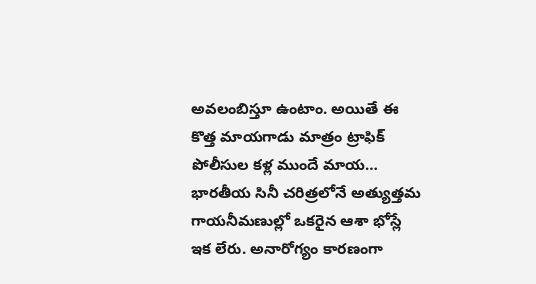అవలంబిస్తూ ఉంటాం. అయితే ఈ కొత్త మాయగాడు మాత్రం ట్రాఫిక్ పోలీసుల కళ్ల ముందే మాయ…
భారతీయ సినీ చరిత్రలోనే అత్యుత్తమ గాయనీమణుల్లో ఒకరైన ఆశా భోస్లే ఇక లేరు. అనారోగ్యం కారణంగా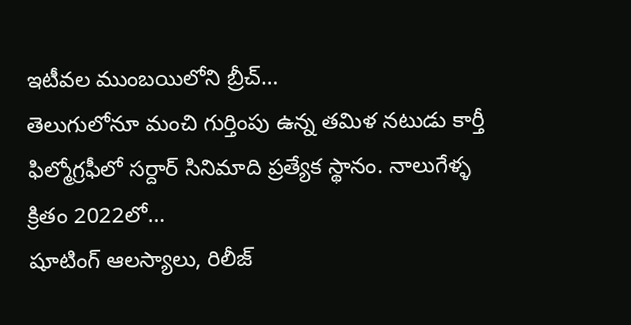ఇటీవల ముంబయిలోని బ్రీచ్…
తెలుగులోనూ మంచి గుర్తింపు ఉన్న తమిళ నటుడు కార్తీ ఫిల్మోగ్రఫీలో సర్దార్ సినిమాది ప్రత్యేక స్థానం. నాలుగేళ్ళ క్రితం 2022లో…
షూటింగ్ ఆలస్యాలు, రిలీజ్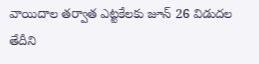వాయిదాల తర్వాత ఎట్టకేలకు జూన్ 26 విడుదల తేదీని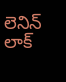లెనిన్ లాక్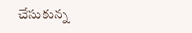చేసుకున్న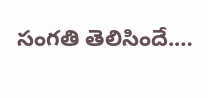సంగతి తెలిసిందే.…